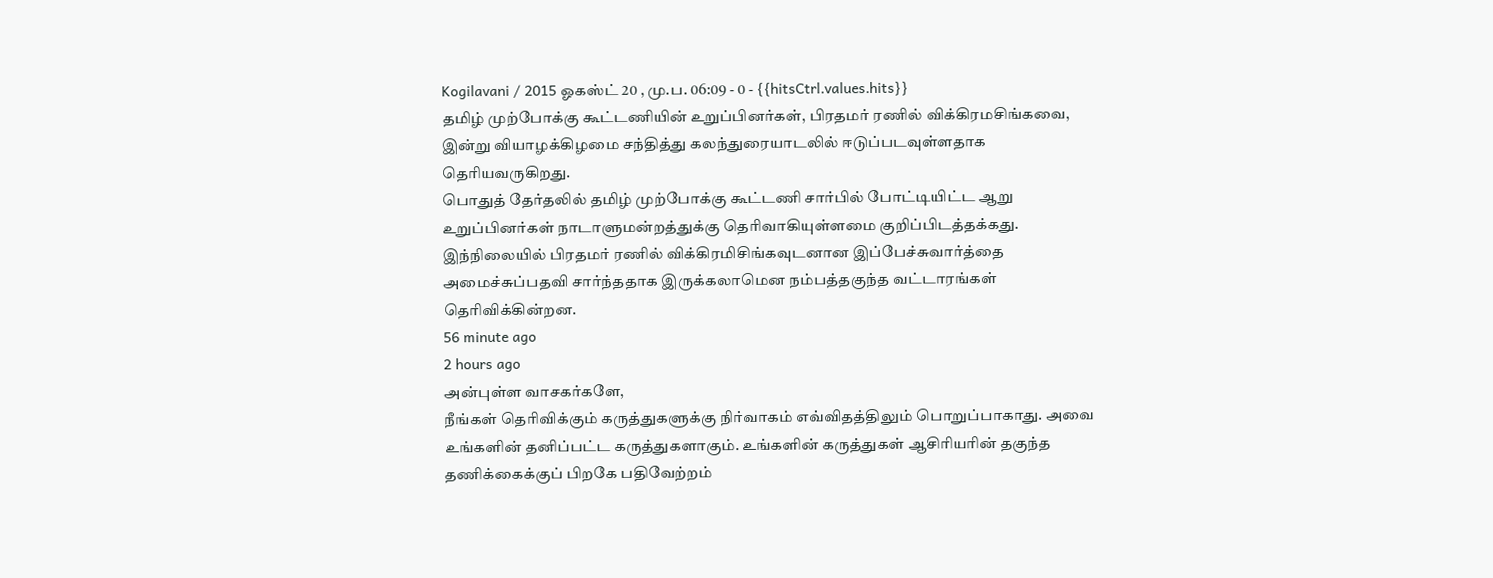Kogilavani / 2015 ஓகஸ்ட் 20 , மு.ப. 06:09 - 0 - {{hitsCtrl.values.hits}}
தமிழ் முற்போக்கு கூட்டணியின் உறுப்பினர்கள், பிரதமர் ரணில் விக்கிரமசிங்கவை, இன்று வியாழக்கிழமை சந்தித்து கலந்துரையாடலில் ஈடுப்படவுள்ளதாக தெரியவருகிறது.
பொதுத் தேர்தலில் தமிழ் முற்போக்கு கூட்டணி சார்பில் போட்டியிட்ட ஆறு உறுப்பினர்கள் நாடாளுமன்றத்துக்கு தெரிவாகியுள்ளமை குறிப்பிடத்தக்கது.
இந்நிலையில் பிரதமர் ரணில் விக்கிரமிசிங்கவுடனான இப்பேச்சுவார்த்தை அமைச்சுப்பதவி சார்ந்ததாக இருக்கலாமென நம்பத்தகுந்த வட்டாரங்கள் தெரிவிக்கின்றன.
56 minute ago
2 hours ago
அன்புள்ள வாசகர்களே,
நீங்கள் தெரிவிக்கும் கருத்துகளுக்கு நிர்வாகம் எவ்விதத்திலும் பொறுப்பாகாது. அவை உங்களின் தனிப்பட்ட கருத்துகளாகும். உங்களின் கருத்துகள் ஆசிரியரின் தகுந்த தணிக்கைக்குப் பிறகே பதிவேற்றம்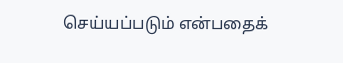செய்யப்படும் என்பதைக்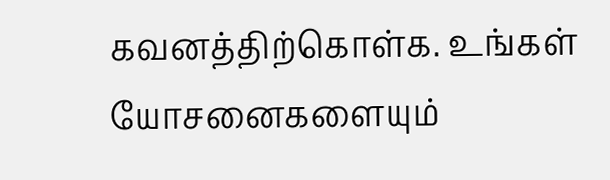கவனத்திற்கொள்க. உங்கள் யோசனைகளையும்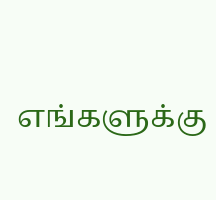எங்களுக்கு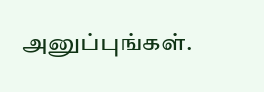அனுப்புங்கள்.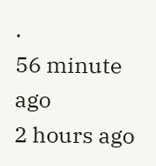.
56 minute ago
2 hours ago